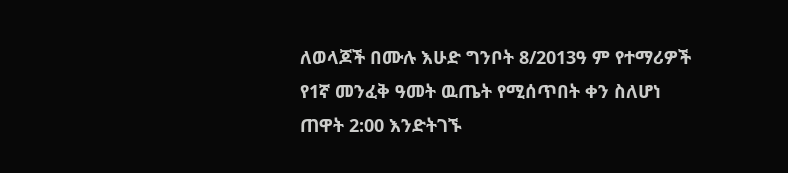ለወላጆች በሙሉ እሁድ ግንቦት 8/2013ዓ ም የተማሪዎች የ1ኛ መንፈቅ ዓመት ዉጤት የሚሰጥበት ቀን ስለሆነ ጠዋት 2:00 እንድትገኙ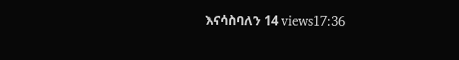እናሳስባለን 14 views17:36